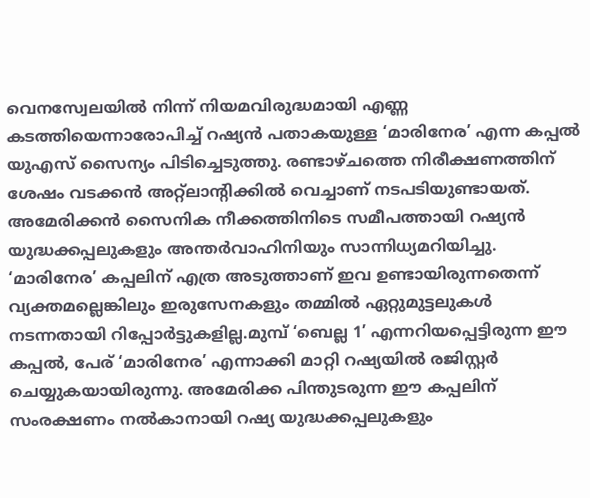വെനസ്വേലയിൽ നിന്ന് നിയമവിരുദ്ധമായി എണ്ണ കടത്തിയെന്നാരോപിച്ച് റഷ്യൻ പതാകയുള്ള ‘മാരിനേര’ എന്ന കപ്പൽ യുഎസ് സൈന്യം പിടിച്ചെടുത്തു. രണ്ടാഴ്ചത്തെ നിരീക്ഷണത്തിന് ശേഷം വടക്കൻ അറ്റ്ലാൻ്റിക്കിൽ വെച്ചാണ് നടപടിയുണ്ടായത്. അമേരിക്കൻ സൈനിക നീക്കത്തിനിടെ സമീപത്തായി റഷ്യൻ യുദ്ധക്കപ്പലുകളും അന്തർവാഹിനിയും സാന്നിധ്യമറിയിച്ചു.
‘മാരിനേര’ കപ്പലിന് എത്ര അടുത്താണ് ഇവ ഉണ്ടായിരുന്നതെന്ന് വ്യക്തമല്ലെങ്കിലും ഇരുസേനകളും തമ്മിൽ ഏറ്റുമുട്ടലുകൾ നടന്നതായി റിപ്പോർട്ടുകളില്ല.മുമ്പ് ‘ബെല്ല 1’ എന്നറിയപ്പെട്ടിരുന്ന ഈ കപ്പൽ, പേര് ‘മാരിനേര’ എന്നാക്കി മാറ്റി റഷ്യയിൽ രജിസ്റ്റർ ചെയ്യുകയായിരുന്നു. അമേരിക്ക പിന്തുടരുന്ന ഈ കപ്പലിന് സംരക്ഷണം നൽകാനായി റഷ്യ യുദ്ധക്കപ്പലുകളും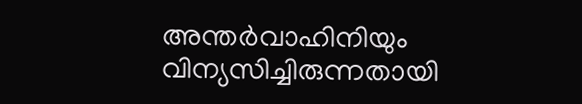അന്തർവാഹിനിയും വിന്യസിച്ചിരുന്നതായി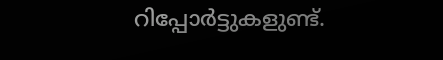റിപ്പോർട്ടുകളുണ്ട്.